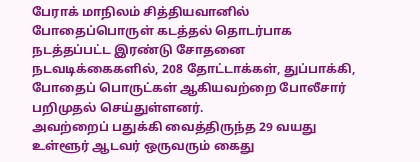பேராக் மாநிலம் சித்தியவானில் போதைப்பொருள் கடத்தல் தொடர்பாக நடத்தப்பட்ட இரண்டு சோதனை நடவடிக்கைகளில், 208 தோட்டாக்கள், துப்பாக்கி, போதைப் பொருட்கள் ஆகியவற்றை போலீசார் பறிமுதல் செய்துள்ளனர்.
அவற்றைப் பதுக்கி வைத்திருந்த 29 வயது உள்ளூர் ஆடவர் ஒருவரும் கைது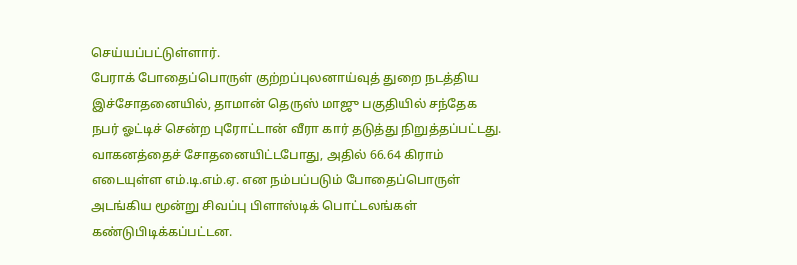செய்யப்பட்டுள்ளார்.
பேராக் போதைப்பொருள் குற்றப்புலனாய்வுத் துறை நடத்திய இச்சோதனையில், தாமான் தெருஸ் மாஜு பகுதியில் சந்தேக நபர் ஓட்டிச் சென்ற புரோட்டான் வீரா கார் தடுத்து நிறுத்தப்பட்டது.
வாகனத்தைச் சோதனையிட்டபோது, அதில் 66.64 கிராம் எடையுள்ள எம்.டி.எம்.ஏ. என நம்பப்படும் போதைப்பொருள் அடங்கிய மூன்று சிவப்பு பிளாஸ்டிக் பொட்டலங்கள் கண்டுபிடிக்கப்பட்டன.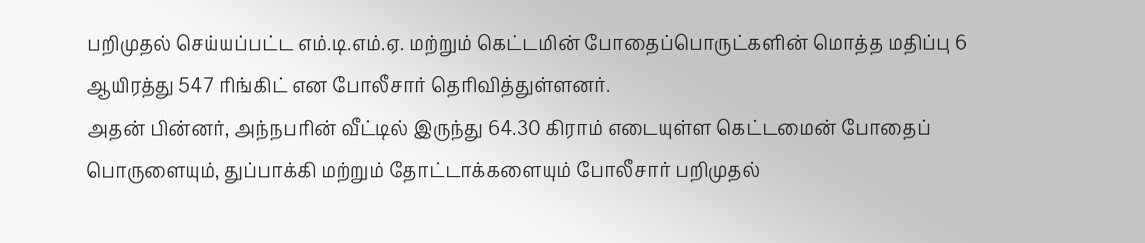பறிமுதல் செய்யப்பட்ட எம்.டி.எம்.ஏ. மற்றும் கெட்டமின் போதைப்பொருட்களின் மொத்த மதிப்பு 6 ஆயிரத்து 547 ரிங்கிட் என போலீசார் தெரிவித்துள்ளனர்.
அதன் பின்னர், அந்நபரின் வீட்டில் இருந்து 64.30 கிராம் எடையுள்ள கெட்டமைன் போதைப் பொருளையும், துப்பாக்கி மற்றும் தோட்டாக்களையும் போலீசார் பறிமுதல்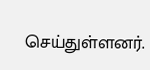செய்துள்ளனர்.